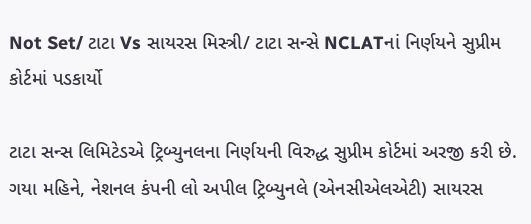Not Set/ ટાટા Vs સાયરસ મિસ્ત્રી/ ટાટા સન્સે NCLATનાં નિર્ણયને સુપ્રીમ કોર્ટમાં પડકાર્યો

ટાટા સન્સ લિમિટેડએ ટ્રિબ્યુનલના નિર્ણયની વિરુદ્ધ સુપ્રીમ કોર્ટમાં અરજી કરી છે. ગયા મહિને, નેશનલ કંપની લો અપીલ ટ્રિબ્યુનલે (એનસીએલએટી) સાયરસ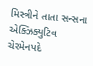મિસ્ત્રીને તાતા સન્સના એક્ઝિક્યુટિવ ચેરમેનપદે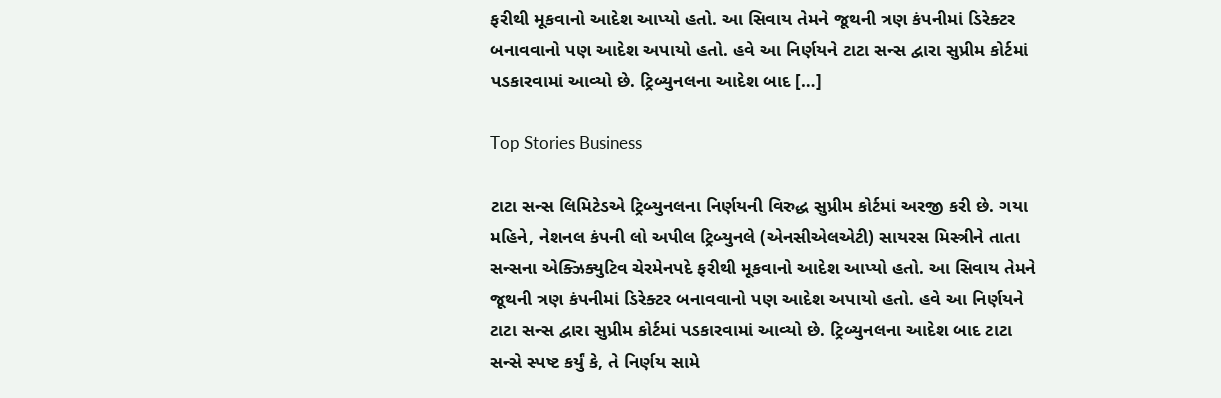ફરીથી મૂકવાનો આદેશ આપ્યો હતો. આ સિવાય તેમને જૂથની ત્રણ કંપનીમાં ડિરેક્ટર બનાવવાનો પણ આદેશ અપાયો હતો. હવે આ નિર્ણયને ટાટા સન્સ દ્વારા સુપ્રીમ કોર્ટમાં પડકારવામાં આવ્યો છે. ટ્રિબ્યુનલના આદેશ બાદ […]

Top Stories Business

ટાટા સન્સ લિમિટેડએ ટ્રિબ્યુનલના નિર્ણયની વિરુદ્ધ સુપ્રીમ કોર્ટમાં અરજી કરી છે. ગયા મહિને, નેશનલ કંપની લો અપીલ ટ્રિબ્યુનલે (એનસીએલએટી) સાયરસ મિસ્ત્રીને તાતા સન્સના એક્ઝિક્યુટિવ ચેરમેનપદે ફરીથી મૂકવાનો આદેશ આપ્યો હતો. આ સિવાય તેમને જૂથની ત્રણ કંપનીમાં ડિરેક્ટર બનાવવાનો પણ આદેશ અપાયો હતો. હવે આ નિર્ણયને ટાટા સન્સ દ્વારા સુપ્રીમ કોર્ટમાં પડકારવામાં આવ્યો છે. ટ્રિબ્યુનલના આદેશ બાદ ટાટા સન્સે સ્પષ્ટ કર્યું કે, તે નિર્ણય સામે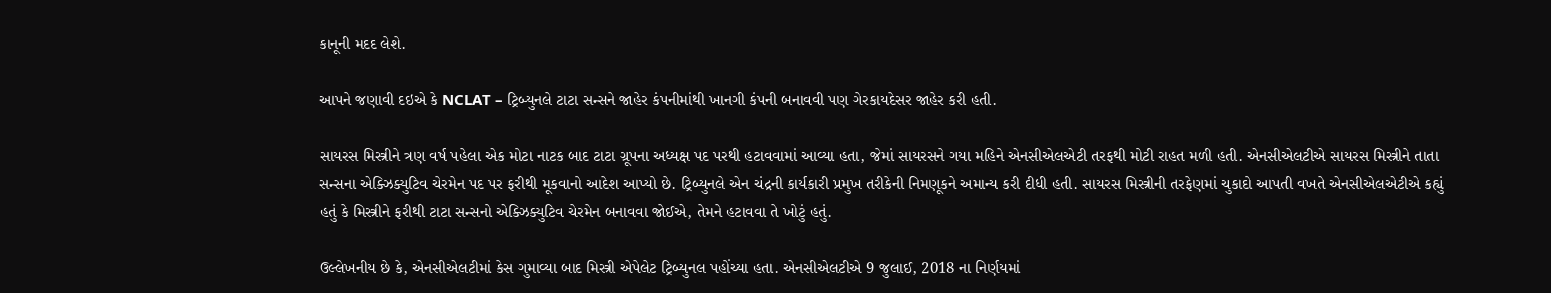કાનૂની મદદ લેશે.

આપને જણાવી દઇએ કે NCLAT – ટ્રિબ્યુનલે ટાટા સન્સને જાહેર કંપનીમાંથી ખાનગી કંપની બનાવવી પણ ગેરકાયદેસર જાહેર કરી હતી.

સાયરસ મિસ્ત્રીને ત્રણ વર્ષ પહેલા એક મોટા નાટક બાદ ટાટા ગ્રૂપના અધ્યક્ષ પદ પરથી હટાવવામાં આવ્યા હતા, જેમાં સાયરસને ગયા મહિને એનસીએલએટી તરફથી મોટી રાહત મળી હતી. એનસીએલટીએ સાયરસ મિસ્ત્રીને તાતા સન્સના એક્ઝિક્યુટિવ ચેરમેન પદ પર ફરીથી મૂકવાનો આદેશ આપ્યો છે. ટ્રિબ્યુનલે એન ચંદ્રની કાર્યકારી પ્રમુખ તરીકેની નિમણૂકને અમાન્ય કરી દીધી હતી. સાયરસ મિસ્ત્રીની તરફેણમાં ચુકાદો આપતી વખતે એનસીએલએટીએ કહ્યું હતું કે મિસ્ત્રીને ફરીથી ટાટા સન્સનો એક્ઝિક્યુટિવ ચેરમેન બનાવવા જોઈએ, તેમને હટાવવા તે ખોટું હતું.

ઉલ્લેખનીય છે કે, એનસીએલટીમાં કેસ ગુમાવ્યા બાદ મિસ્ત્રી એપેલેટ ટ્રિબ્યુનલ પહોંચ્યા હતા. એનસીએલટીએ 9 જુલાઈ, 2018 ના નિર્ણયમાં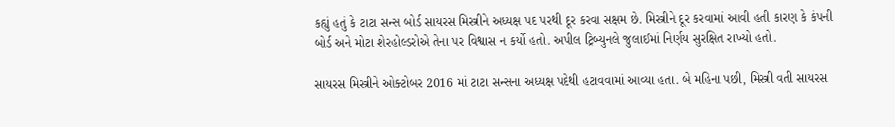કહ્યું હતું કે ટાટા સન્સ બોર્ડ સાયરસ મિસ્ત્રીને અધ્યક્ષ પદ પરથી દૂર કરવા સક્ષમ છે. મિસ્ત્રીને દૂર કરવામાં આવી હતી કારણ કે કંપની બોર્ડ અને મોટા શેરહોલ્ડરોએ તેના પર વિશ્વાસ ન કર્યો હતો. અપીલ ટ્રિબ્યુનલે જુલાઈમાં નિર્ણય સુરક્ષિત રાખ્યો હતો.

સાયરસ મિસ્ત્રીને ઓક્ટોબર 2016 માં ટાટા સન્સના અધ્યક્ષ પદેથી હટાવવામાં આવ્યા હતા. બે મહિના પછી, મિસ્ત્રી વતી સાયરસ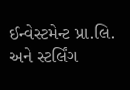ઈન્વેસ્ટમેન્ટ પ્રા.લિ. અને સ્ટર્લિંગ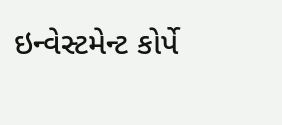ઇન્વેસ્ટમેન્ટ કોર્પે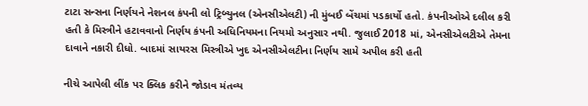ટાટા સન્સના નિર્ણયને નેશનલ કંપની લો ટ્રિબ્યુનલ (એનસીએલટી) ની મુંબઈ બેંચમાં પડકાર્યો હતો. કંપનીઓએ દલીલ કરી હતી કે મિસ્ત્રીને હટાવવાનો નિર્ણય કંપની અધિનિયમના નિયમો અનુસાર નથી. જુલાઈ 2018 માં, એનસીએલટીએ તેમના દાવાને નકારી દીધો. બાદમાં સાયરસ મિસ્ત્રીએ ખુદ એનસીએલટીના નિર્ણય સામે અપીલ કરી હતી

નીચે આપેલી લીંક પર ક્લિક કરીને જોડાવ મંતવ્ય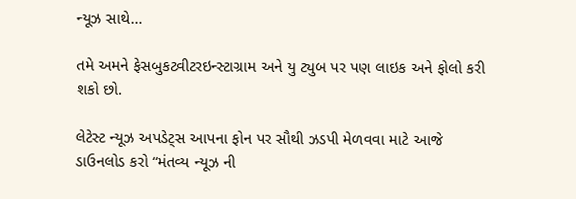ન્યૂઝ સાથે…

તમે અમને ફેસબુકટ્વીટરઇન્સ્ટાગ્રામ અને યુ ટ્યુબ પર પણ લાઇક અને ફોલો કરી શકો છો.

લેટેસ્ટ ન્યૂઝ અપડેટ્સ આપના ફોન પર સૌથી ઝડપી મેળવવા માટે આજે ડાઉનલોડ કરો “મંતવ્ય ન્યૂઝ ની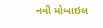નવી મોબાઇલ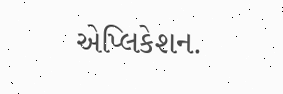એપ્લિકેશન.